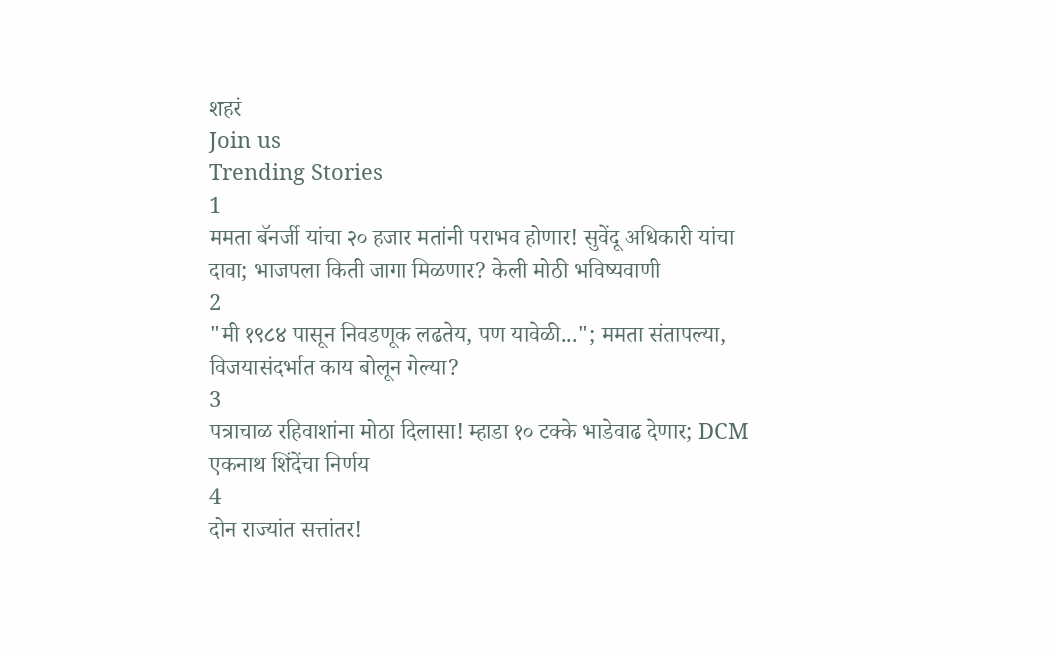शहरं
Join us
Trending Stories
1
ममता बॅनर्जी यांचा २० हजार मतांनी पराभव होणार! सुवेंदू अधिकारी यांचा दावा; भाजपला किती जागा मिळणार? केली मोठी भविष्यवाणी
2
"मी १९८४ पासून निवडणूक लढतेय, पण यावेळी..."; ममता संतापल्या, विजयासंदर्भात काय बोलून गेल्या?
3
पत्राचाळ रहिवाशांना मोठा दिलासा! म्हाडा १० टक्के भाडेवाढ देणार; DCM एकनाथ शिंदेंचा निर्णय
4
दोन राज्यांत सत्तांतर!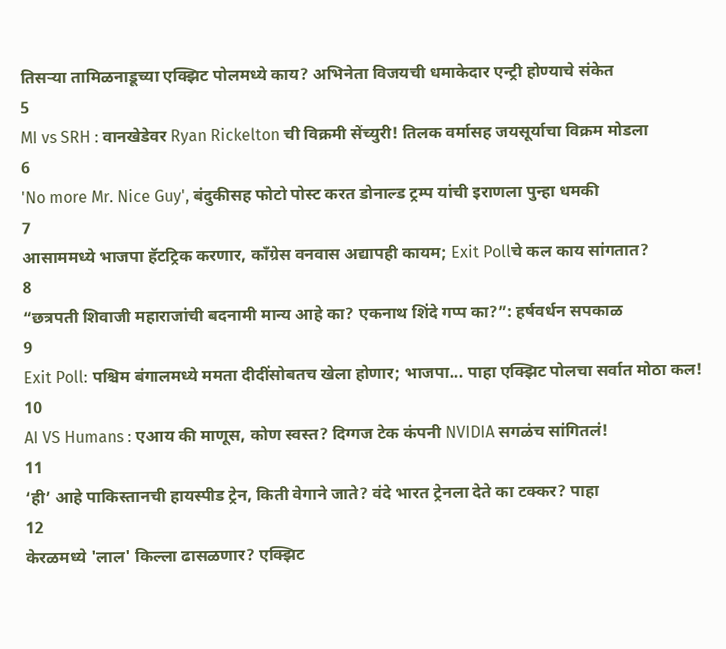तिसऱ्या तामिळनाडूच्या एक्झिट पोलमध्ये काय? अभिनेता विजयची धमाकेदार एन्ट्री होण्याचे संकेत
5
MI vs SRH : वानखेडेवर Ryan Rickelton ची विक्रमी सेंच्युरी! तिलक वर्मासह जयसूर्याचा विक्रम मोडला
6
'No more Mr. Nice Guy', बंदुकीसह फोटो पोस्ट करत डोनाल्ड ट्रम्प यांची इराणला पुन्हा धमकी
7
आसाममध्ये भाजपा हॅटट्रिक करणार, काँग्रेस वनवास अद्यापही कायम; Exit Pollचे कल काय सांगतात?
8
“छत्रपती शिवाजी महाराजांची बदनामी मान्य आहे का? एकनाथ शिंदे गप्प का?”: हर्षवर्धन सपकाळ
9
Exit Poll: पश्चिम बंगालमध्ये ममता दीदींसोबतच खेला होणार; भाजपा... पाहा एक्झिट पोलचा सर्वात मोठा कल!
10
AI VS Humans : एआय की माणूस, कोण स्वस्त? दिग्गज टेक कंपनी NVIDIA सगळंच सांगितलं!
11
‘ही’ आहे पाकिस्तानची हायस्पीड ट्रेन, किती वेगाने जाते? वंदे भारत ट्रेनला देते का टक्कर? पाहा
12
केरळमध्ये 'लाल' किल्ला ढासळणार? एक्झिट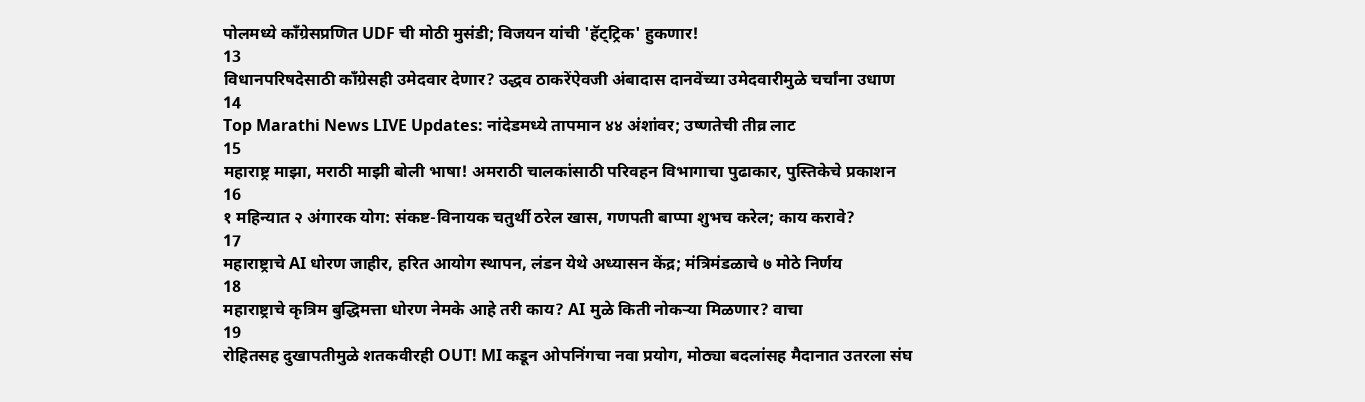पोलमध्ये काँग्रेसप्रणित UDF ची मोठी मुसंडी; विजयन यांची 'हॅट्ट्रिक' हुकणार!
13
विधानपरिषदेसाठी काँग्रेसही उमेदवार देणार? उद्धव ठाकरेंऐवजी अंबादास दानवेंच्या उमेदवारीमुळे चर्चांना उधाण
14
Top Marathi News LIVE Updates: नांदेडमध्ये तापमान ४४ अंशांवर; उष्णतेची तीव्र लाट
15
महाराष्ट्र माझा, मराठी माझी बोली भाषा! अमराठी चालकांसाठी परिवहन विभागाचा पुढाकार, पुस्तिकेचे प्रकाशन
16
१ महिन्यात २ अंगारक योग: संकष्ट-विनायक चतुर्थी ठरेल खास, गणपती बाप्पा शुभच करेल; काय करावे?
17
महाराष्ट्राचे AI धोरण जाहीर, हरित आयोग स्थापन, लंडन येथे अध्यासन केंद्र; मंत्रिमंडळाचे ७ मोठे निर्णय
18
महाराष्ट्राचे कृत्रिम बुद्धिमत्ता धोरण नेमके आहे तरी काय? AI मुळे किती नोकऱ्या मिळणार? वाचा
19
रोहितसह दुखापतीमुळे शतकवीरही OUT! MI कडून ओपनिंगचा नवा प्रयोग, मोठ्या बदलांसह मैदानात उतरला संघ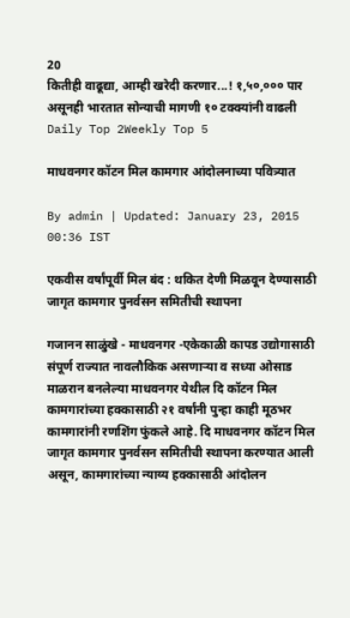20
कितीही वाढूद्या, आम्ही खरेदी करणार...! १,५०,००० पार असूनही भारतात सोन्याची मागणी १० टक्क्यांनी वाढली
Daily Top 2Weekly Top 5

माधवनगर कॉटन मिल कामगार आंदोलनाच्या पवित्र्यात

By admin | Updated: January 23, 2015 00:36 IST

एकवीस वर्षांपूर्वी मिल बंद : थकित देणी मिळवून देण्यासाठी जागृत कामगार पुनर्वसन समितीची स्थापना

गजानन साळुंखे - माधवनगर -एकेकाळी कापड उद्योगासाठी संपूर्ण राज्यात नावलौकिक असणाऱ्या व सध्या ओसाड माळरान बनलेल्या माधवनगर येथील दि कॉटन मिल कामगारांच्या हक्कासाठी २१ वर्षांनी पुन्हा काही मूठभर कामगारांनी रणशिंग फुंकले आहे. दि माधवनगर कॉटन मिल जागृत कामगार पुनर्वसन समितीची स्थापना करण्यात आली असून, कामगारांच्या न्याय्य हक्कासाठी आंदोलन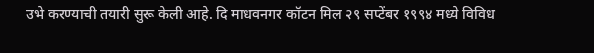उभे करण्याची तयारी सुरू केली आहे. दि माधवनगर कॉटन मिल २९ सप्टेंबर १९९४ मध्ये विविध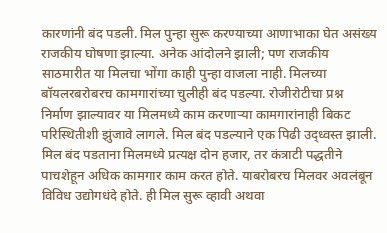कारणांनी बंद पडली. मिल पुन्हा सुरू करण्याच्या आणाभाका घेत असंख्य राजकीय घोषणा झाल्या. अनेक आंदोलने झाली; पण राजकीय साठमारीत या मिलचा भोंगा काही पुन्हा वाजला नाही. मिलच्या बॉयलरबरोबरच कामगारांच्या चुलीही बंद पडल्या. रोजीरोटीचा प्रश्न निर्माण झाल्यावर या मिलमध्ये काम करणाऱ्या कामगारांनाही बिकट परिस्थितीशी झुंजावे लागले. मिल बंद पडल्याने एक पिढी उद्ध्वस्त झाली. मिल बंद पडताना मिलमध्ये प्रत्यक्ष दोन हजार, तर कंत्राटी पद्धतीने पाचशेहून अधिक कामगार काम करत होते. याबरोबरच मिलवर अवलंबून विविध उद्योगधंदे होते. ही मिल सुरू व्हावी अथवा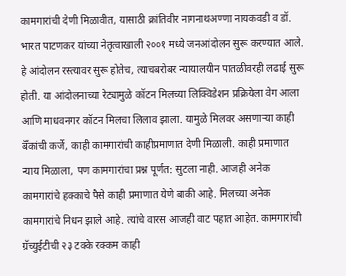कामगारांची देणी मिळावीत, यासाठी क्रांतिवीर नागनाथअण्णा नायकवडी व डॉ. भारत पाटणकर यांच्या नेतृत्वाखाली २००१ मध्ये जनआंदोलन सुरू करण्यात आले. हे आंदोलन रस्त्यावर सुरू होतेच, त्याचबरोबर न्यायालयीन पातळीवरही लढाई सुरू होती. या आंदोलनाच्या रेट्यामुळे कॉटन मिलच्या लिक्विडेशन प्रक्रियेला वेग आला आणि माधवनगर कॉटन मिलचा लिलाव झाला. यामुळे मिलवर असणाऱ्या काही बॅँकांची कर्जे, काही कामगारांची काहीप्रमाणात देणी मिळाली. काही प्रमाणात न्याय मिळाला, पण कामगारांचा प्रश्न पूर्णत: सुटला नाही. आजही अनेक कामगारांचे हक्काचे पैसे काही प्रमाणात येणे बाकी आहे. मिलच्या अनेक कामगारांचे निधन झाले आहे. त्यांचे वारस आजही वाट पहात आहेत. कामगारांची ग्रॅच्युईटीची २३ टक्के रक्कम काही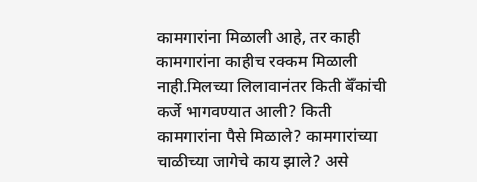कामगारांना मिळाली आहे, तर काही कामगारांना काहीच रक्कम मिळाली नाही.मिलच्या लिलावानंतर किती बॅँकांची कर्जे भागवण्यात आली? किती कामगारांना पैसे मिळाले? कामगारांच्या चाळीच्या जागेचे काय झाले? असे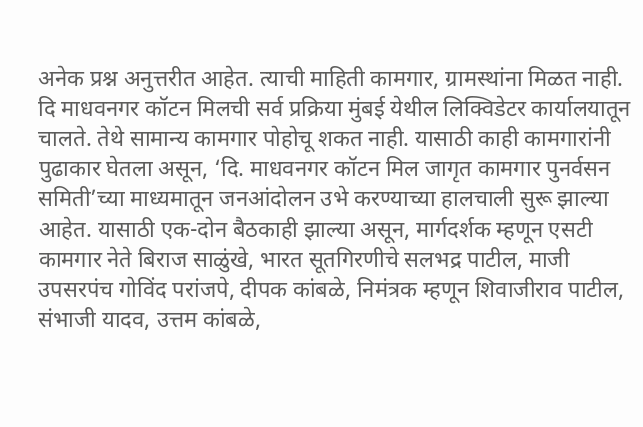अनेक प्रश्न अनुत्तरीत आहेत. त्याची माहिती कामगार, ग्रामस्थांना मिळत नाही. दि माधवनगर कॉटन मिलची सर्व प्रक्रिया मुंबई येथील लिक्विडेटर कार्यालयातून चालते. तेथे सामान्य कामगार पोहोचू शकत नाही. यासाठी काही कामगारांनी पुढाकार घेतला असून, ‘दि. माधवनगर कॉटन मिल जागृत कामगार पुनर्वसन समिती’च्या माध्यमातून जनआंदोलन उभे करण्याच्या हालचाली सुरू झाल्या आहेत. यासाठी एक-दोन बैठकाही झाल्या असून, मार्गदर्शक म्हणून एसटी कामगार नेते बिराज साळुंखे, भारत सूतगिरणीचे सलभद्र पाटील, माजी उपसरपंच गोविंद परांजपे, दीपक कांबळे, निमंत्रक म्हणून शिवाजीराव पाटील, संभाजी यादव, उत्तम कांबळे,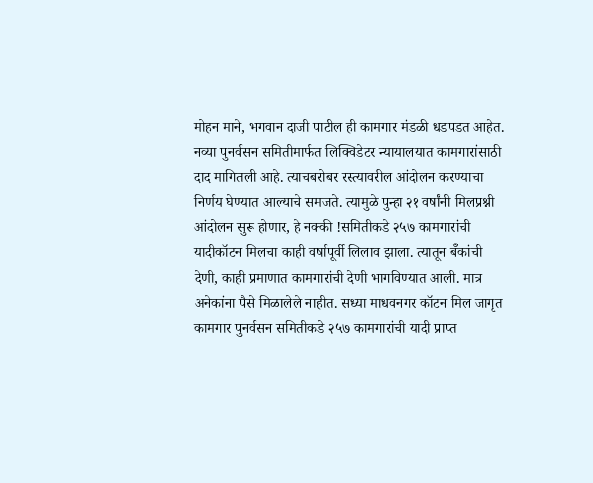मोहन माने, भगवान दाजी पाटील ही कामगार मंडळी धडपडत आहेत. नव्या पुनर्वसन समितीमार्फत लिक्विडेटर न्यायालयात कामगारांसाठी दाद मागितली आहे. त्याचबरोबर रस्त्यावरील आंदोलन करण्याचा निर्णय घेण्यात आल्याचे समजते. त्यामुळे पुन्हा २१ वर्षांनी मिलप्रश्नी आंदोलन सुरू होणार, हे नक्की !समितीकडे २५७ कामगारांची यादीकॉटन मिलचा काही वर्षापूर्वी लिलाव झाला. त्यातून बॅँकांची देणी, काही प्रमाणात कामगारांची देणी भागविण्यात आली. मात्र अनेकांना पैसे मिळालेले नाहीत. सध्या माधवनगर कॉटन मिल जागृत कामगार पुनर्वसन समितीकडे २५७ कामगारांची यादी प्राप्त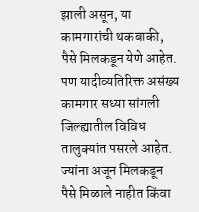झाली असून, या कामगारांची थकबाकी, पैसे मिलकडून येणे आहेत. पण यादीव्यतिरिक्त असंख्य कामगार सध्या सांगली जिल्ह्यातील विविध तालुक्यांत पसरले आहेत. ज्यांना अजून मिलकडून पैसे मिळाले नाहीत किंवा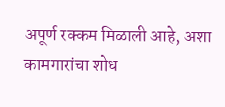अपूर्ण रक्कम मिळाली आहे, अशा कामगारांचा शोध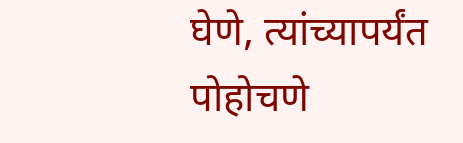घेणे, त्यांच्यापर्यंत पोहोचणे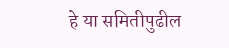हे या समितीपुढील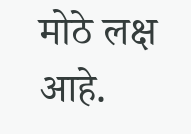मोठे लक्ष आहे.